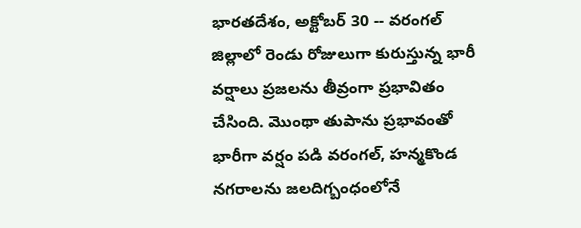భారతదేశం, అక్టోబర్ 30 -- వరంగల్ జిల్లాలో రెండు రోజులుగా కురుస్తున్న భారీ వర్షాలు ప్రజలను తీవ్రంగా ప్రభావితం చేసింది. మెుంథా తుపాను ప్రభావంతో భారీగా వర్షం పడి వరంగల్, హన్మకొండ నగరాలను జలదిగ్బంధంలోనే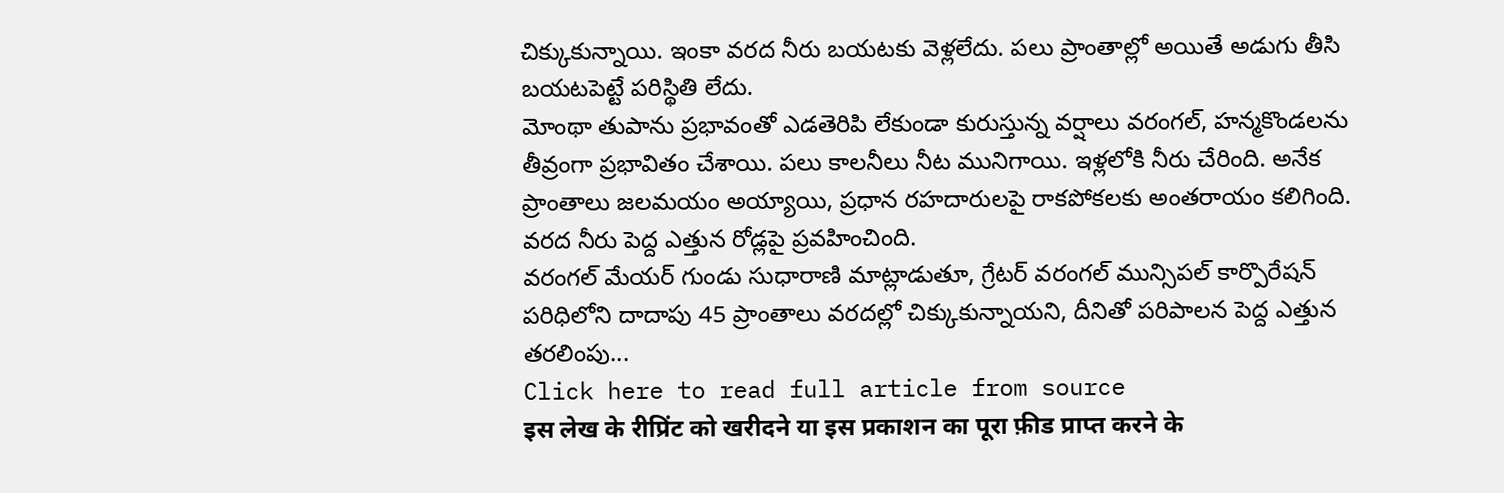చిక్కుకున్నాయి. ఇంకా వరద నీరు బయటకు వెళ్లలేదు. పలు ప్రాంతాల్లో అయితే అడుగు తీసి బయటపెట్టే పరిస్థితి లేదు.
మోంథా తుపాను ప్రభావంతో ఎడతెరిపి లేకుండా కురుస్తున్న వర్షాలు వరంగల్, హన్మకొండలను తీవ్రంగా ప్రభావితం చేశాయి. పలు కాలనీలు నీట మునిగాయి. ఇళ్లలోకి నీరు చేరింది. అనేక ప్రాంతాలు జలమయం అయ్యాయి, ప్రధాన రహదారులపై రాకపోకలకు అంతరాయం కలిగింది. వరద నీరు పెద్ద ఎత్తున రోడ్లపై ప్రవహించింది.
వరంగల్ మేయర్ గుండు సుధారాణి మాట్లాడుతూ, గ్రేటర్ వరంగల్ మున్సిపల్ కార్పొరేషన్ పరిధిలోని దాదాపు 45 ప్రాంతాలు వరదల్లో చిక్కుకున్నాయని, దీనితో పరిపాలన పెద్ద ఎత్తున తరలింపు...
Click here to read full article from source
इस लेख के रीप्रिंट को खरीदने या इस प्रकाशन का पूरा फ़ीड प्राप्त करने के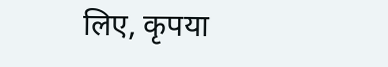लिए, कृपया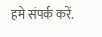हमे संपर्क करें.